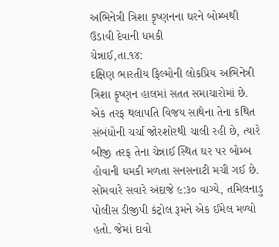અભિનેત્રી ત્રિશા કૃષ્ણનના ઘરને બોમ્બથી ઉડાવી દેવાની ધમકી
ચેન્નાઈ,તા.૧૪:
દક્ષિણ ભારતીય ફિલ્મોની લોકપ્રિય અભિનેત્રી ત્રિશા કૃષ્ણન હાલમાં સતત સમાચારોમાં છે. એક તરફ થલાપતિ વિજય સાથેના તેના કથિત સંબંધોની ચર્ચા જોરશોરથી ચાલી રહી છે, ત્યારે બીજી તરફ તેના ચેન્નાઈ સ્થિત ઘર પર બોમ્બ હોવાની ધમકી મળતા સનસનાટી મચી ગઈ છે. સોમવારે સવારે અંદાજે ૯:૩૦ વાગ્યે, તમિલનાડુ પોલીસ ડીજીપી કંટ્રોલ રૂમને એક ઈમેલ મળ્યો હતો. જેમાં દાવો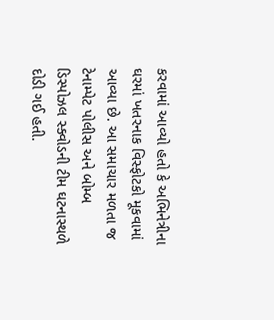કરવામાં આવ્યો હતો કે અભિનેત્રીના ઘરમાં ખતરનાક વિસ્ફોટકો મૂકવામાં આવ્યા છે. આ સમાચાર મળતા જ ટેનામ્પેટ પોલીસ અને બોમ્બ ડિસ્પોઝલ સ્ક્વોડની ટીમ ઘટનાસ્થળે દોડી ગઈ હતી.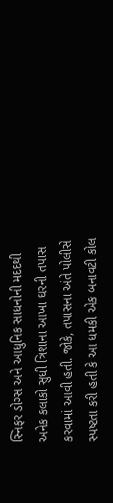સ્નિફર ડોગ્સ અને આધુનિક સાધનોની મદદથી અનેક કલાકો સુધી ત્રિશાના આખા ઘરની તપાસ કરવામાં આવી હતી. જોકે, તપાસના અંતે પોલીસે સ્પષ્ટતા કરી હતી કે આ ધમકી એક બનાવટી કોલ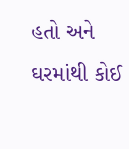હતો અને ઘરમાંથી કોઈ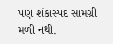પણ શંકાસ્પદ સામગ્રી મળી નથી.